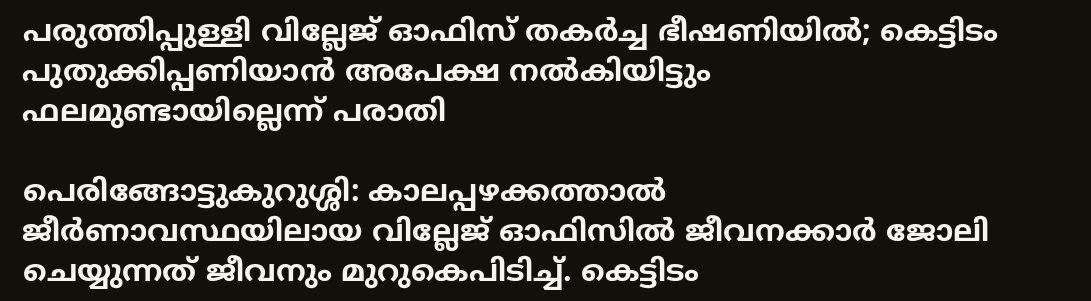പരുത്തിപ്പുള്ളി വില്ലേജ് ഓഫിസ് തകർച്ച ഭീഷണിയിൽ; കെട്ടിടം പുതുക്കിപ്പണിയാൻ അപേക്ഷ നൽകിയിട്ടും ഫലമുണ്ടായില്ലെന്ന് പരാതി

പെരിങ്ങോട്ടുകുറുശ്ശി: കാലപ്പഴക്കത്താൽ ജീർണാവസ്ഥയിലായ വില്ലേജ് ഓഫിസിൽ ജീവനക്കാർ ജോലി ചെയ്യുന്നത് ജീവനും മുറുകെപിടിച്ച്. കെട്ടിടം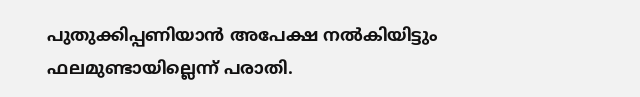പുതുക്കിപ്പണിയാൻ അപേക്ഷ നൽകിയിട്ടും ഫലമുണ്ടായില്ലെന്ന് പരാതി.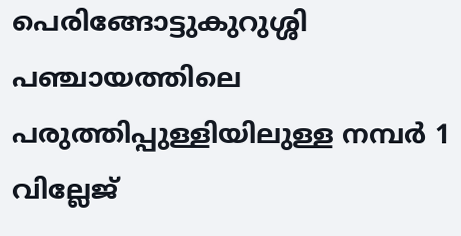പെരിങ്ങോട്ടുകുറുശ്ശി പഞ്ചായത്തിലെ പരുത്തിപ്പുള്ളിയിലുള്ള നമ്പർ 1 വില്ലേജ്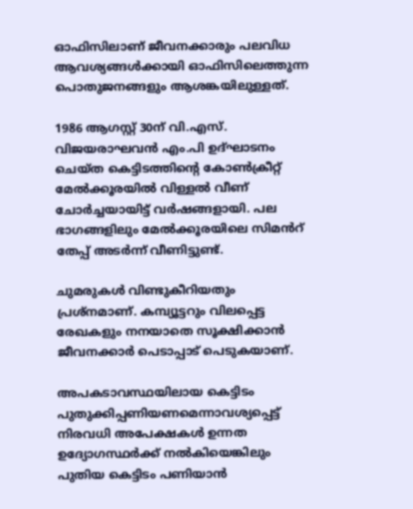ഓഫിസിലാണ് ജീവനക്കാരും പലവിധ ആവശ്യങ്ങൾക്കായി ഓഫിസിലെത്തുന്ന പൊതുജനങ്ങളും ആശങ്കയിലുള്ളത്.

1986 ആഗസ്റ്റ് 30ന് വി.എസ്. വിജയരാഘവൻ എം.പി ഉദ്ഘാടനം ചെയ്ത കെട്ടിടത്തിന്റെ കോൺക്രീറ്റ് മേൽക്കൂരയിൽ വിള്ളൽ വീണ് ചോർച്ചയായിട്ട് വർഷങ്ങളായി. പല ഭാഗങ്ങളിലും മേൽക്കൂരയിലെ സിമൻറ് തേപ്പ് അടർന്ന് വീണിട്ടുണ്ട്.

ചുമരുകൾ വിണ്ടുകീറിയതും പ്രശ്‌നമാണ്. കമ്പ്യൂട്ടറും വിലപ്പെട്ട രേഖകളും നനയാതെ സൂക്ഷിക്കാൻ ജീവനക്കാർ പെടാപ്പാട് പെടുകയാണ്.

അപകടാവസ്ഥയിലായ കെട്ടിടം പുതുക്കിപ്പണിയണമെന്നാവശ്യപ്പെട്ട് നിരവധി അപേക്ഷകൾ ഉന്നത ഉദ്യോഗസ്ഥർക്ക് നൽകിയെങ്കിലും പുതിയ കെട്ടിടം പണിയാൻ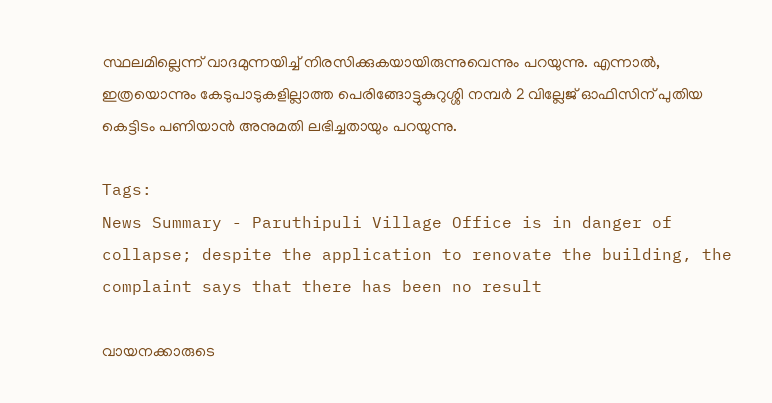സ്ഥലമില്ലെന്ന് വാദമുന്നയിച്ച് നിരസിക്കുകയായിരുന്നുവെന്നും പറയുന്നു. എന്നാൽ, ഇത്രയൊന്നും കേടുപാടുകളില്ലാത്ത പെരിങ്ങോട്ടുകുറുശ്ശി നമ്പർ 2 വില്ലേജ് ഓഫിസിന് പുതിയ കെട്ടിടം പണിയാൻ അനുമതി ലഭിച്ചതായും പറയുന്നു.

Tags:
News Summary - Paruthipuli Village Office is in danger of collapse; despite the application to renovate the building, the complaint says that there has been no result

വായനക്കാരുടെ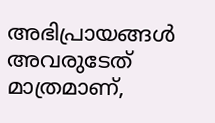അഭിപ്രായങ്ങള്‍ അവരുടേത് മാത്രമാണ്,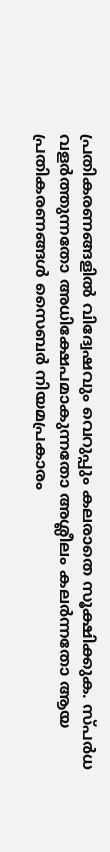പ്രതികരണങ്ങളിൽ വിദ്വേഷവും വെറുപ്പും കലരാതെ സൂക്ഷിക്കുക. സ്പർധ വളർത്തുന്നതോ അധിക്ഷേപമാകുന്നതോ അശ്ലീലം കലർന്നതോ ആയ പ്രതികരണങ്ങൾ സൈബർ നിയമപ്രകാരം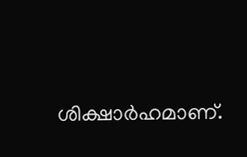ശിക്ഷാർഹമാണ്.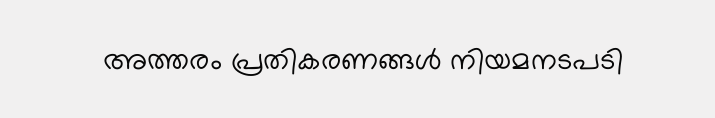അത്തരം പ്രതികരണങ്ങൾ നിയമനടപടി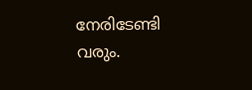നേരിടേണ്ടി വരും.